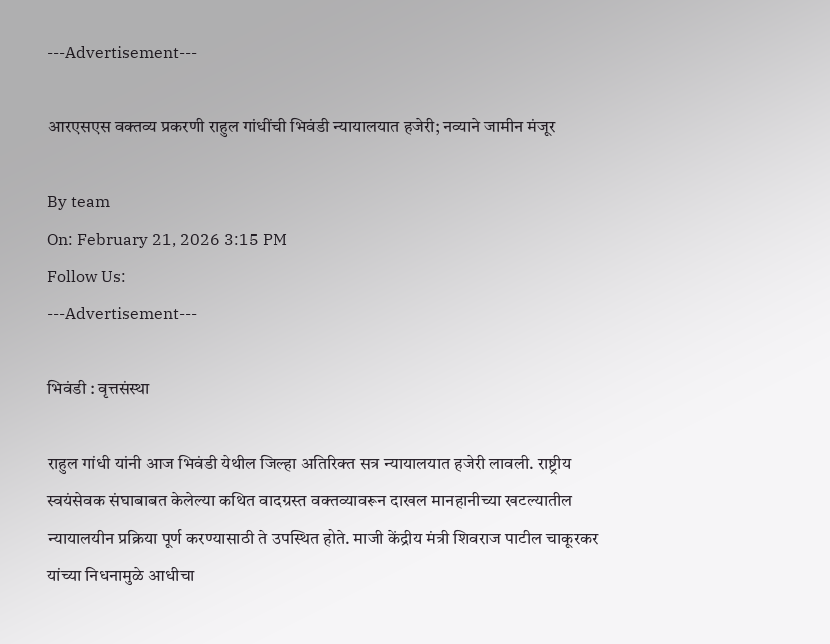---Advertisement---

आरएसएस वक्तव्य प्रकरणी राहुल गांधींची भिवंडी न्यायालयात हजेरी; नव्याने जामीन मंजूर

By team
On: February 21, 2026 3:15 PM
Follow Us:
---Advertisement---

भिवंडी : वृत्तसंस्था

राहुल गांधी यांनी आज भिवंडी येथील जिल्हा अतिरिक्त सत्र न्यायालयात हजेरी लावली. राष्ट्रीय स्वयंसेवक संघाबाबत केलेल्या कथित वादग्रस्त वक्तव्यावरून दाखल मानहानीच्या खटल्यातील न्यायालयीन प्रक्रिया पूर्ण करण्यासाठी ते उपस्थित होते. माजी केंद्रीय मंत्री शिवराज पाटील चाकूरकर यांच्या निधनामुळे आधीचा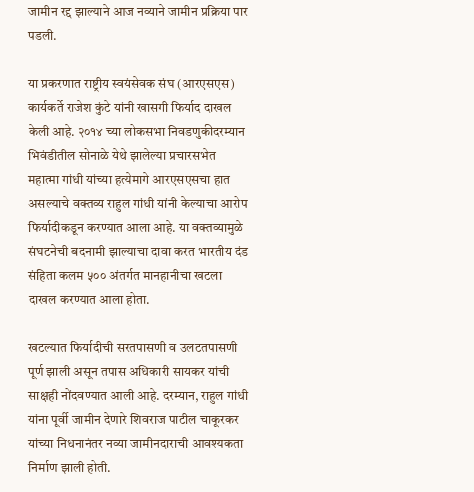जामीन रद्द झाल्याने आज नव्याने जामीन प्रक्रिया पार पडली.

या प्रकरणात राष्ट्रीय स्वयंसेवक संघ (आरएसएस) कार्यकर्ते राजेश कुंटे यांनी खासगी फिर्याद दाखल केली आहे. २०१४ च्या लोकसभा निवडणुकीदरम्यान भिवंडीतील सोनाळे येथे झालेल्या प्रचारसभेत महात्मा गांधी यांच्या हत्येमागे आरएसएसचा हात असल्याचे वक्तव्य राहुल गांधी यांनी केल्याचा आरोप फिर्यादीकडून करण्यात आला आहे. या वक्तव्यामुळे संघटनेची बदनामी झाल्याचा दावा करत भारतीय दंड संहिता कलम ५०० अंतर्गत मानहानीचा खटला दाखल करण्यात आला होता.

खटल्यात फिर्यादीची सरतपासणी व उलटतपासणी पूर्ण झाली असून तपास अधिकारी सायकर यांची साक्षही नोंदवण्यात आली आहे. दरम्यान, राहुल गांधी यांना पूर्वी जामीन देणारे शिवराज पाटील चाकूरकर यांच्या निधनानंतर नव्या जामीनदाराची आवश्यकता निर्माण झाली होती.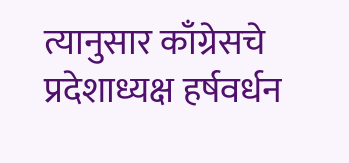त्यानुसार काँग्रेसचे प्रदेशाध्यक्ष हर्षवर्धन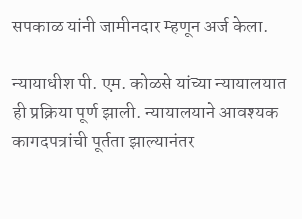सपकाळ यांनी जामीनदार म्हणून अर्ज केला.

न्यायाधीश पी. एम. कोळसे यांच्या न्यायालयात ही प्रक्रिया पूर्ण झाली. न्यायालयाने आवश्यक कागदपत्रांची पूर्तता झाल्यानंतर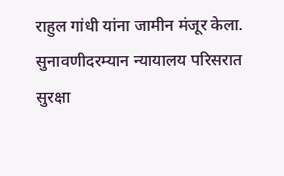राहुल गांधी यांना जामीन मंजूर केला. सुनावणीदरम्यान न्यायालय परिसरात सुरक्षा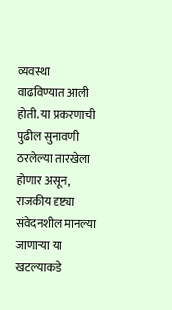व्यवस्था वाढविण्यात आली होती. या प्रकरणाची पुढील सुनावणी ठरलेल्या तारखेला होणार असून, राजकीय दृष्ट्या संवेदनशील मानल्या जाणाऱ्या या खटल्याकडे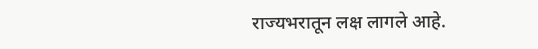राज्यभरातून लक्ष लागले आहे.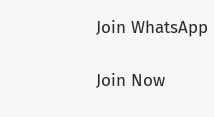Join WhatsApp

Join Now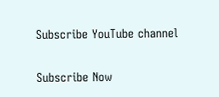Subscribe YouTube channel

Subscribe Now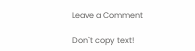Leave a Comment

Don`t copy text!